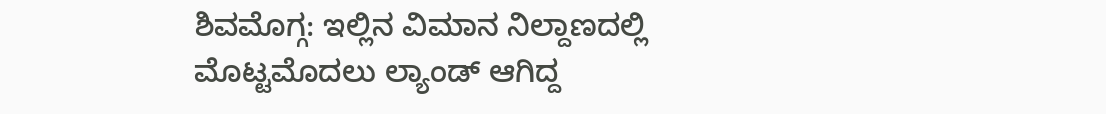ಶಿವಮೊಗ್ಗ: ಇಲ್ಲಿನ ವಿಮಾನ ನಿಲ್ದಾಣದಲ್ಲಿ ಮೊಟ್ಟಮೊದಲು ಲ್ಯಾಂಡ್ ಆಗಿದ್ದ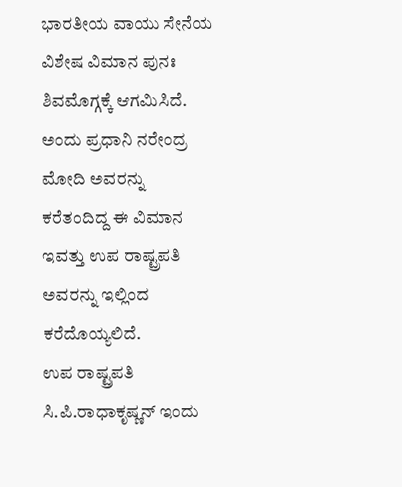ಭಾರತೀಯ ವಾಯು ಸೇನೆಯ ವಿಶೇಷ ವಿಮಾನ ಪುನಃ ಶಿವಮೊಗ್ಗಕ್ಕೆ ಆಗಮಿಸಿದೆ. ಅಂದು ಪ್ರಧಾನಿ ನರೇಂದ್ರ ಮೋದಿ ಅವರನ್ನು ಕರೆತಂದಿದ್ದ ಈ ವಿಮಾನ ಇವತ್ತು ಉಪ ರಾಷ್ಟ್ರಪತಿ ಅವರನ್ನು ಇಲ್ಲಿಂದ ಕರೆದೊಯ್ಯಲಿದೆ.
ಉಪ ರಾಷ್ಟ್ರಪತಿ ಸಿ.ಪಿ.ರಾಧಾಕೃಷ್ಣನ್ ಇಂದು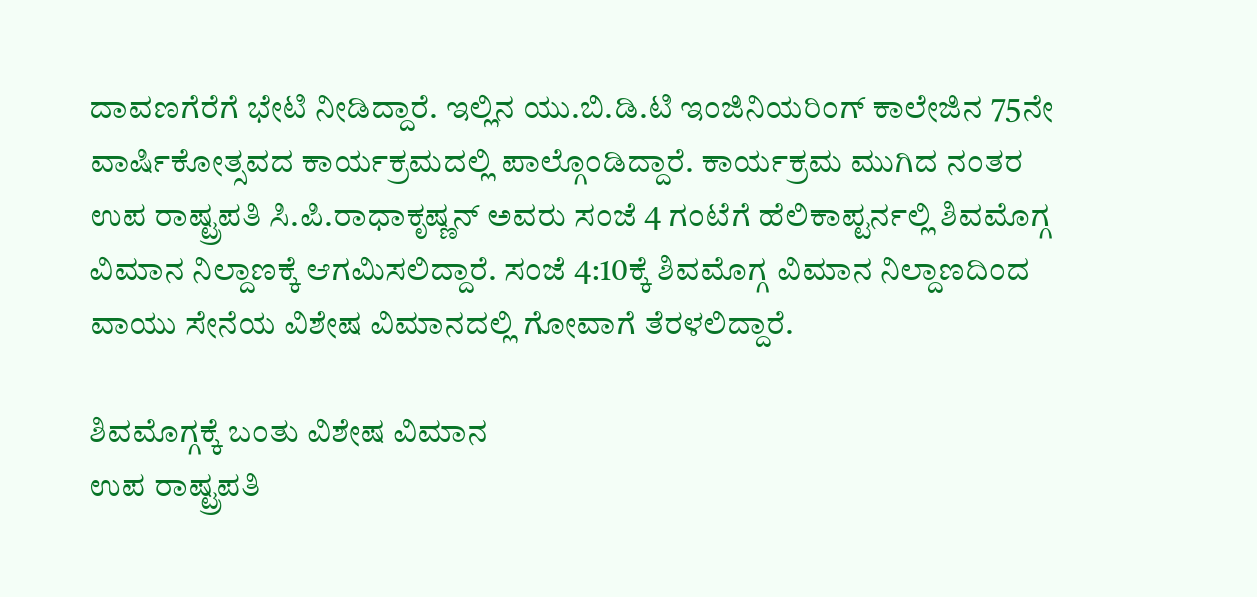ದಾವಣಗೆರೆಗೆ ಭೇಟಿ ನೀಡಿದ್ದಾರೆ. ಇಲ್ಲಿನ ಯು.ಬಿ.ಡಿ.ಟಿ ಇಂಜಿನಿಯರಿಂಗ್ ಕಾಲೇಜಿನ 75ನೇ ವಾರ್ಷಿಕೋತ್ಸವದ ಕಾರ್ಯಕ್ರಮದಲ್ಲಿ ಪಾಲ್ಗೊಂಡಿದ್ದಾರೆ. ಕಾರ್ಯಕ್ರಮ ಮುಗಿದ ನಂತರ ಉಪ ರಾಷ್ಟ್ರಪತಿ ಸಿ.ಪಿ.ರಾಧಾಕೃಷ್ಣನ್ ಅವರು ಸಂಜೆ 4 ಗಂಟೆಗೆ ಹೆಲಿಕಾಪ್ಟರ್ನಲ್ಲಿ ಶಿವಮೊಗ್ಗ ವಿಮಾನ ನಿಲ್ದಾಣಕ್ಕೆ ಆಗಮಿಸಲಿದ್ದಾರೆ. ಸಂಜೆ 4:10ಕ್ಕೆ ಶಿವಮೊಗ್ಗ ವಿಮಾನ ನಿಲ್ದಾಣದಿಂದ ವಾಯು ಸೇನೆಯ ವಿಶೇಷ ವಿಮಾನದಲ್ಲಿ ಗೋವಾಗೆ ತೆರಳಲಿದ್ದಾರೆ.

ಶಿವಮೊಗ್ಗಕ್ಕೆ ಬಂತು ವಿಶೇಷ ವಿಮಾನ
ಉಪ ರಾಷ್ಟ್ರಪತಿ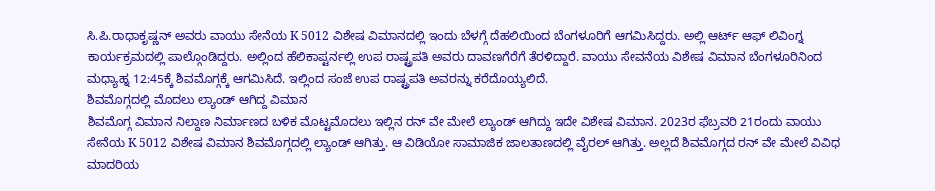ಸಿ.ಪಿ.ರಾಧಾಕೃಷ್ಣನ್ ಅವರು ವಾಯು ಸೇನೆಯ K 5012 ವಿಶೇಷ ವಿಮಾನದಲ್ಲಿ ಇಂದು ಬೆಳಗ್ಗೆ ದೆಹಲಿಯಿಂದ ಬೆಂಗಳೂರಿಗೆ ಆಗಮಿಸಿದ್ದರು. ಅಲ್ಲಿ ಆರ್ಟ್ ಆಫ್ ಲಿವಿಂಗ್ನ ಕಾರ್ಯಕ್ರಮದಲ್ಲಿ ಪಾಲ್ಗೊಂಡಿದ್ದರು. ಅಲ್ಲಿಂದ ಹೆಲಿಕಾಪ್ಟರ್ನಲ್ಲಿ ಉಪ ರಾಷ್ಟ್ರಪತಿ ಅವರು ದಾವಣಗೆರೆಗೆ ತೆರಳಿದ್ದಾರೆ. ವಾಯು ಸೇವನೆಯ ವಿಶೇಷ ವಿಮಾನ ಬೆಂಗಳೂರಿನಿಂದ ಮಧ್ಯಾಹ್ನ 12:45ಕ್ಕೆ ಶಿವಮೊಗ್ಗಕ್ಕೆ ಆಗಮಿಸಿದೆ. ಇಲ್ಲಿಂದ ಸಂಜೆ ಉಪ ರಾಷ್ಟ್ರಪತಿ ಅವರನ್ನು ಕರೆದೊಯ್ಯಲಿದೆ.
ಶಿವಮೊಗ್ಗದಲ್ಲಿ ಮೊದಲು ಲ್ಯಾಂಡ್ ಆಗಿದ್ದ ವಿಮಾನ
ಶಿವಮೊಗ್ಗ ವಿಮಾನ ನಿಲ್ದಾಣ ನಿರ್ಮಾಣದ ಬಳಿಕ ಮೊಟ್ಟಮೊದಲು ಇಲ್ಲಿನ ರನ್ ವೇ ಮೇಲೆ ಲ್ಯಾಂಡ್ ಆಗಿದ್ದು ಇದೇ ವಿಶೇಷ ವಿಮಾನ. 2023ರ ಫೆಬ್ರವರಿ 21ರಂದು ವಾಯು ಸೇನೆಯ K 5012 ವಿಶೇಷ ವಿಮಾನ ಶಿವಮೊಗ್ಗದಲ್ಲಿ ಲ್ಯಾಂಡ್ ಆಗಿತ್ತು. ಆ ವಿಡಿಯೋ ಸಾಮಾಜಿಕ ಜಾಲತಾಣದಲ್ಲಿ ವೈರಲ್ ಆಗಿತ್ತು. ಅಲ್ಲದೆ ಶಿವಮೊಗ್ಗದ ರನ್ ವೇ ಮೇಲೆ ವಿವಿಧ ಮಾದರಿಯ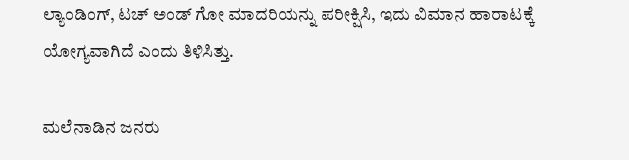ಲ್ಯಾಂಡಿಂಗ್, ಟಚ್ ಅಂಡ್ ಗೋ ಮಾದರಿಯನ್ನು ಪರೀಕ್ಷಿಸಿ, ಇದು ವಿಮಾನ ಹಾರಾಟಕ್ಕೆ ಯೋಗ್ಯವಾಗಿದೆ ಎಂದು ತಿಳಿಸಿತ್ತು.

ಮಲೆನಾಡಿನ ಜನರು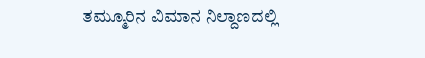ತಮ್ಮೂರಿನ ವಿಮಾನ ನಿಲ್ದಾಣದಲ್ಲಿ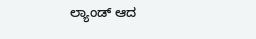ಲ್ಯಾಂಡ್ ಆದ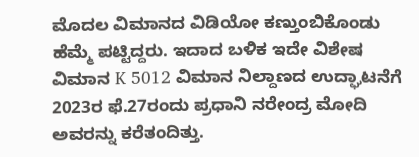ಮೊದಲ ವಿಮಾನದ ವಿಡಿಯೋ ಕಣ್ತುಂಬಿಕೊಂಡು ಹೆಮ್ಮೆ ಪಟ್ಟಿದ್ದರು. ಇದಾದ ಬಳಿಕ ಇದೇ ವಿಶೇಷ ವಿಮಾನ K 5012 ವಿಮಾನ ನಿಲ್ದಾಣದ ಉದ್ಘಾಟನೆಗೆ 2023ರ ಫೆ.27ರಂದು ಪ್ರಧಾನಿ ನರೇಂದ್ರ ಮೋದಿ ಅವರನ್ನು ಕರೆತಂದಿತ್ತು.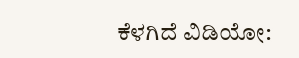ಕೆಳಗಿದೆ ವಿಡಿಯೋ: